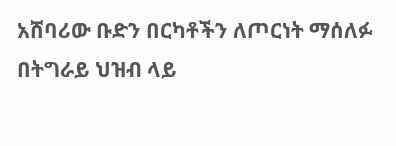አሸባሪው ቡድን በርካቶችን ለጦርነት ማሰለፉ በትግራይ ህዝብ ላይ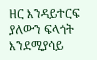ዘር እንዳይተርፍ ያለውን ፍላጎት እንደሚያሳይ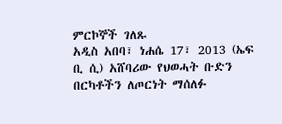ምርኮኞች ገለጹ
አዲስ አበባ፣ ነሐሴ 17፣ 2013 (ኤፍ ቢ ሲ) አሸባሪው የህወሓት ቡድን በርካቶችን ለጦርነት ማሰለፉ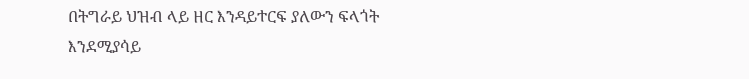በትግራይ ህዝብ ላይ ዘር እንዳይተርፍ ያለውን ፍላጎት እንደሚያሳይ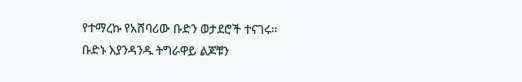የተማረኩ የአሸባሪው ቡድን ወታደሮች ተናገሩ።
ቡድኑ እያንዳንዱ ትግራዋይ ልጆቹን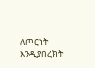ለጦርነት እንዲያበረክት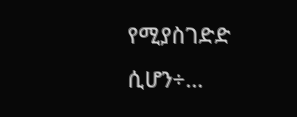የሚያስገድድ ሲሆን÷…